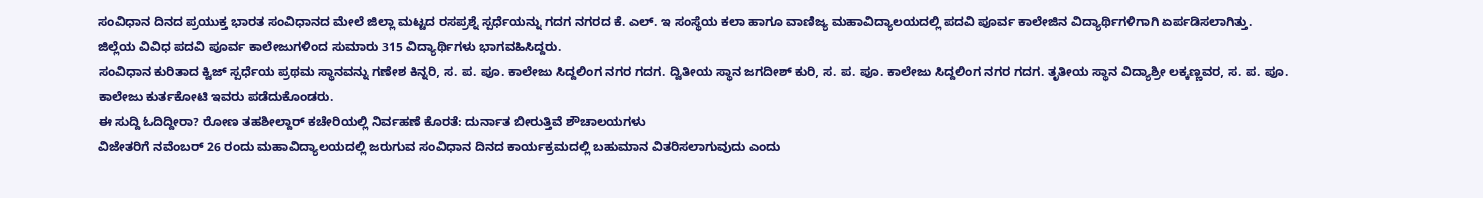ಸಂವಿಧಾನ ದಿನದ ಪ್ರಯುಕ್ತ ಭಾರತ ಸಂವಿಧಾನದ ಮೇಲೆ ಜಿಲ್ಲಾ ಮಟ್ಟದ ರಸಪ್ರಶ್ನೆ ಸ್ಪರ್ಧೆಯನ್ನು ಗದಗ ನಗರದ ಕೆ. ಎಲ್. ಇ ಸಂಸ್ಥೆಯ ಕಲಾ ಹಾಗೂ ವಾಣಿಜ್ಯ ಮಹಾವಿದ್ಯಾಲಯದಲ್ಲಿ ಪದವಿ ಪೂರ್ವ ಕಾಲೇಜಿನ ವಿದ್ಯಾರ್ಥಿಗಳಿಗಾಗಿ ಏರ್ಪಡಿಸಲಾಗಿತ್ತು.
ಜಿಲ್ಲೆಯ ವಿವಿಧ ಪದವಿ ಪೂರ್ವ ಕಾಲೇಜುಗಳಿಂದ ಸುಮಾರು 315 ವಿದ್ಯಾರ್ಥಿಗಳು ಭಾಗವಹಿಸಿದ್ದರು.
ಸಂವಿಧಾನ ಕುರಿತಾದ ಕ್ವಿಜ್ ಸ್ಪರ್ಧೆಯ ಪ್ರಥಮ ಸ್ಥಾನವನ್ನು ಗಣೇಶ ಕಿನ್ನರಿ, ಸ. ಪ. ಪೂ. ಕಾಲೇಜು ಸಿದ್ದಲಿಂಗ ನಗರ ಗದಗ. ದ್ವಿತೀಯ ಸ್ಥಾನ ಜಗದೀಶ್ ಕುರಿ, ಸ. ಪ. ಪೂ. ಕಾಲೇಜು ಸಿದ್ದಲಿಂಗ ನಗರ ಗದಗ. ತೃತೀಯ ಸ್ಥಾನ ವಿದ್ಯಾಶ್ರೀ ಲಕ್ಕಣ್ಣವರ, ಸ. ಪ. ಪೂ. ಕಾಲೇಜು ಕುರ್ತಕೋಟಿ ಇವರು ಪಡೆದುಕೊಂಡರು.
ಈ ಸುದ್ದಿ ಓದಿದ್ದೀರಾ? ರೋಣ ತಹಶೀಲ್ದಾರ್ ಕಚೇರಿಯಲ್ಲಿ ನಿರ್ವಹಣೆ ಕೊರತೆ: ದುರ್ನಾತ ಬೀರುತ್ತಿವೆ ಶೌಚಾಲಯಗಳು
ವಿಜೇತರಿಗೆ ನವೆಂಬರ್ 26 ರಂದು ಮಹಾವಿದ್ಯಾಲಯದಲ್ಲಿ ಜರುಗುವ ಸಂವಿಧಾನ ದಿನದ ಕಾರ್ಯಕ್ರಮದಲ್ಲಿ ಬಹುಮಾನ ವಿತರಿಸಲಾಗುವುದು ಎಂದು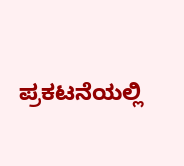ಪ್ರಕಟನೆಯಲ್ಲಿ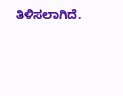ತಿಳಿಸಲಾಗಿದೆ.